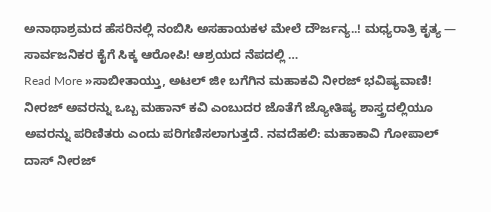ಅನಾಥಾಶ್ರಮದ ಹೆಸರಿನಲ್ಲಿ ನಂಬಿಸಿ ಅಸಹಾಯಕಳ ಮೇಲೆ ದೌರ್ಜನ್ಯ..! ಮಧ್ಯರಾತ್ರಿ ಕೃತ್ಯ — ಸಾರ್ವಜನಿಕರ ಕೈಗೆ ಸಿಕ್ಕ ಆರೋಪಿ! ಆಶ್ರಯದ ನೆಪದಲ್ಲಿ …
Read More »ಸಾಬೀತಾಯ್ತು, ಅಟಲ್ ಜೀ ಬಗೆಗಿನ ಮಹಾಕವಿ ನೀರಜ್ ಭವಿಷ್ಯವಾಣಿ!
ನೀರಜ್ ಅವರನ್ನು ಒಬ್ಬ ಮಹಾನ್ ಕವಿ ಎಂಬುದರ ಜೊತೆಗೆ ಜ್ಯೋತಿಷ್ಯ ಶಾಸ್ತ್ರದಲ್ಲಿಯೂ ಅವರನ್ನು ಪರಿಣಿತರು ಎಂದು ಪರಿಗಣಿಸಲಾಗುತ್ತದೆ. ನವದೆಹಲಿ: ಮಹಾಕಾವಿ ಗೋಪಾಲ್ ದಾಸ್ ನೀರಜ್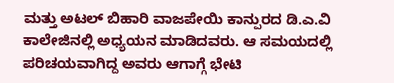ಮತ್ತು ಅಟಲ್ ಬಿಹಾರಿ ವಾಜಪೇಯಿ ಕಾನ್ಪುರದ ಡಿ.ಎ.ವಿ ಕಾಲೇಜಿನಲ್ಲಿ ಅಧ್ಯಯನ ಮಾಡಿದವರು. ಆ ಸಮಯದಲ್ಲಿ ಪರಿಚಯವಾಗಿದ್ದ ಅವರು ಆಗಾಗ್ಗೆ ಭೇಟಿ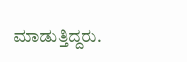ಮಾಡುತ್ತಿದ್ದರು.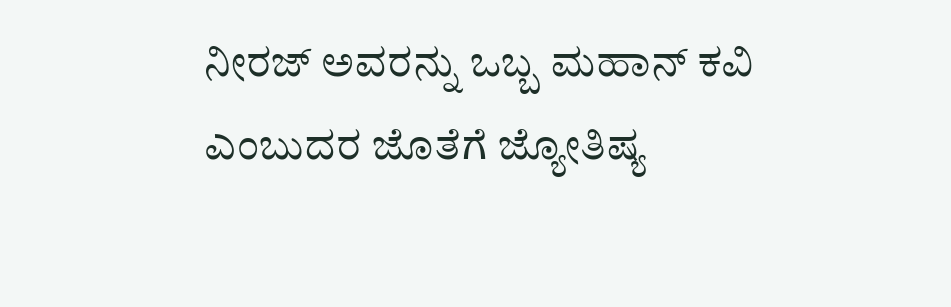ನೀರಜ್ ಅವರನ್ನು ಒಬ್ಬ ಮಹಾನ್ ಕವಿ ಎಂಬುದರ ಜೊತೆಗೆ ಜ್ಯೋತಿಷ್ಯ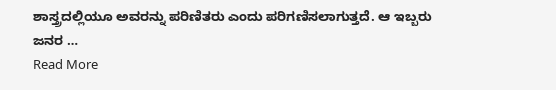ಶಾಸ್ತ್ರದಲ್ಲಿಯೂ ಅವರನ್ನು ಪರಿಣಿತರು ಎಂದು ಪರಿಗಣಿಸಲಾಗುತ್ತದೆ. ಆ ಇಬ್ಬರು ಜನರ …
Read More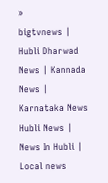»
bigtvnews | Hubli Dharwad News | Kannada News | Karnataka News Hubli News | News In Hubli | Local news